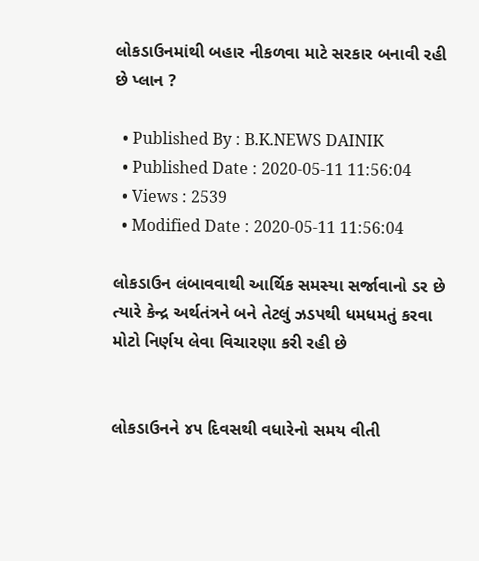લોકડાઉનમાંથી બહાર નીકળવા માટે સરકાર બનાવી રહી છે પ્લાન ?

  • Published By : B.K.NEWS DAINIK
  • Published Date : 2020-05-11 11:56:04
  • Views : 2539
  • Modified Date : 2020-05-11 11:56:04

લોકડાઉન લંબાવવાથી આર્થિક સમસ્યા સર્જાવાનો ડર છે ત્યારે કેન્દ્ર અર્થતંત્રને બને તેટલું ઝડપથી ધમધમતું કરવા મોટો નિર્ણય લેવા વિચારણા કરી રહી છે


લોકડાઉનને ૪૫ દિવસથી વધારેનો સમય વીતી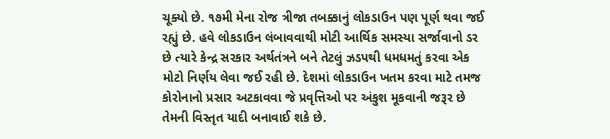ચૂક્યો છે. ૧૭મી મેના રોજ ત્રીજા તબક્કાનું લોકડાઉન પણ પૂર્ણ થવા જઈ રહ્યું છે. હવે લોકડાઉન લંબાવવાથી મોટી આર્થિક સમસ્યા સર્જાવાનો ડર છે ત્યારે કેન્દ્ર સરકાર અર્થતંત્રને બને તેટલું ઝડપથી ધમધમતું કરવા એક મોટો નિર્ણય લેવા જઈ રહી છે. દેશમાં લોકડાઉન ખતમ કરવા માટે તમજ કોરોનાનો પ્રસાર અટકાવવા જે પ્રવૃત્તિઓ પર અંકુશ મૂકવાની જરૂર છે તેમની વિસ્તૃત યાદી બનાવાઈ શકે છે.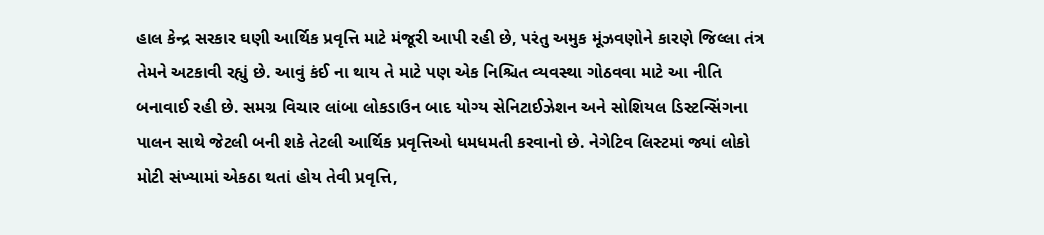હાલ કેન્દ્ર સરકાર ઘણી આર્થિક પ્રવૃત્તિ માટે મંજૂરી આપી રહી છે, પરંતુ અમુક મૂંઝવણોને કારણે જિલ્લા તંત્ર તેમને અટકાવી રહ્યું છે. આવું કંઈ ના થાય તે માટે પણ એક નિશ્ચિત વ્યવસ્થા ગોઠવવા માટે આ નીતિ બનાવાઈ રહી છે. સમગ્ર વિચાર લાંબા લોકડાઉન બાદ યોગ્ય સેનિટાઈઝેશન અને સોશિયલ ડિસ્ટન્સિંગના પાલન સાથે જેટલી બની શકે તેટલી આર્થિક પ્રવૃત્તિઓ ધમધમતી કરવાનો છે. નેગેટિવ લિસ્ટમાં જ્યાં લોકો મોટી સંખ્યામાં એકઠા થતાં હોય તેવી પ્રવૃત્તિ,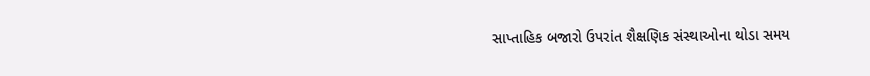સાપ્તાહિક બજારો ઉપરાંત શૈક્ષણિક સંસ્થાઓના થોડા સમય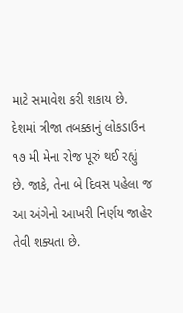માટે સમાવેશ કરી શકાય છે. દેશમાં ત્રીજા તબક્કાનું લોકડાઉન ૧૭ મી મેના રોજ પૂરું થઈ રહ્યું છે. જાકે, તેના બે દિવસ પહેલા જ આ અંગેનો આખરી નિર્ણય જાહેર તેવી શક્યતા છે.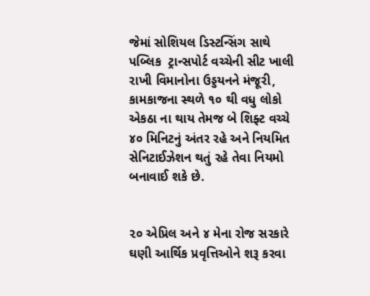જેમાં સોશિયલ ડિસ્ટન્સિંગ સાથે પબ્લિક  ટ્રાન્સપોર્ટ વચ્ચેની સીટ ખાલી રાખી વિમાનોના ઉડ્ડયનને મંજૂરી, કામકાજના સ્થળે ૧૦ થી વધુ લોકો એકઠા ના થાય તેમજ બે શિફ્ટ વચ્ચે ૪૦ મિનિટનું અંતર રહે અને નિયમિત સેનિટાઈઝેશન થતું રહે તેવા નિયમો બનાવાઈ શકે છે.


૨૦ એપ્રિલ અને ૪ મેના રોજ સરકારે ઘણી આર્થિક પ્રવૃત્તિઓને શરૂ કરવા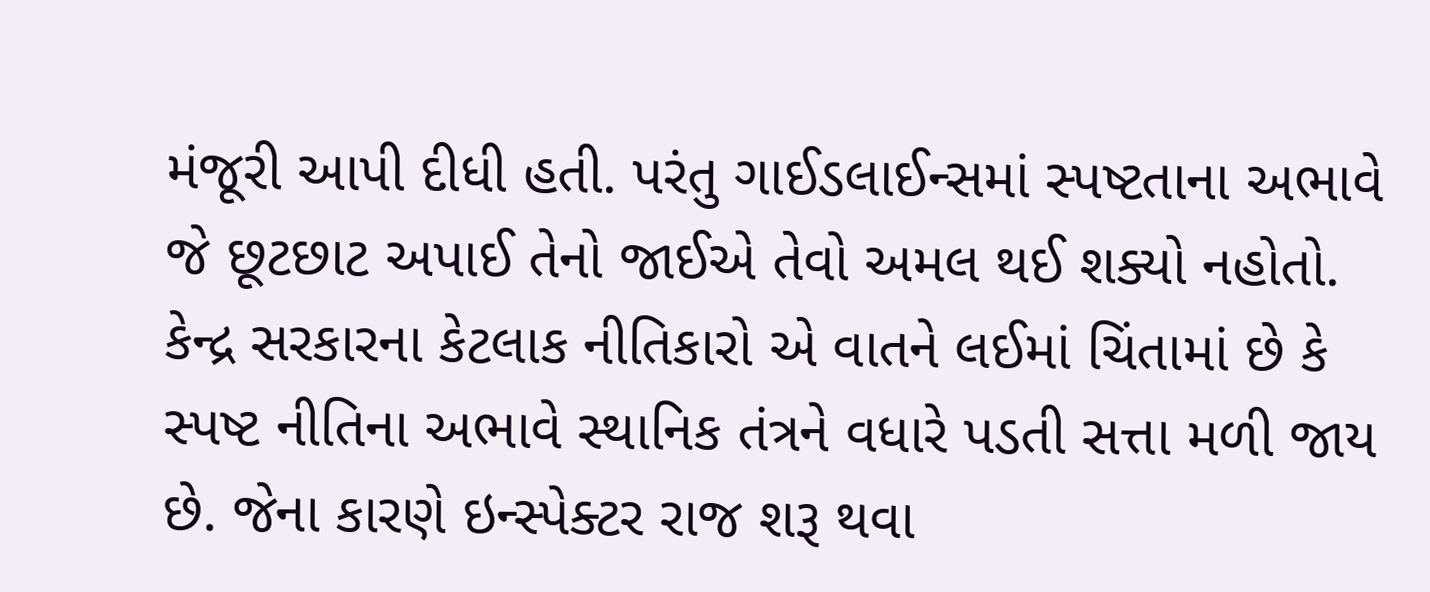મંજૂરી આપી દીધી હતી. પરંતુ ગાઈડલાઈન્સમાં સ્પષ્ટતાના અભાવે જે છૂટછાટ અપાઈ તેનો જાઈએ તેવો અમલ થઈ શક્યો નહોતો. કેન્દ્ર સરકારના કેટલાક નીતિકારો એ વાતને લઈમાં ચિંતામાં છે કે સ્પષ્ટ નીતિના અભાવે સ્થાનિક તંત્રને વધારે પડતી સત્તા મળી જાય છે. જેના કારણે ઇન્સ્પેક્ટર રાજ શરૂ થવા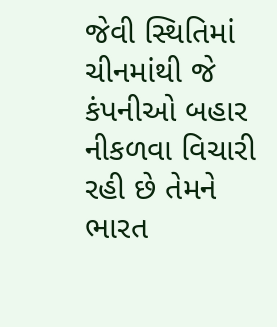જેવી સ્થિતિમાં ચીનમાંથી જે કંપનીઓ બહાર નીકળવા વિચારી રહી છે તેમને ભારત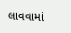લાવવામાં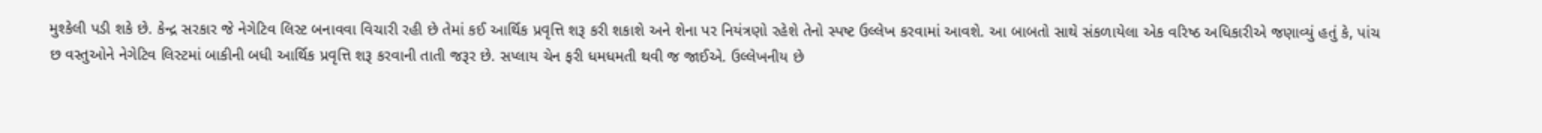મુશ્કેલી પડી શકે છે. કેન્દ્ર સરકાર જે નેગેટિવ લિસ્ટ બનાવવા વિચારી રહી છે તેમાં કઈ આર્થિક પ્રવૃત્તિ શરૂ કરી શકાશે અને શેના પર નિયંત્રણો રહેશે તેનો સ્પષ્ટ ઉલ્લેખ કરવામાં આવશે. આ બાબતો સાથે સંકળાયેલા એક વરિષ્ઠ અધિકારીએ જણાવ્યું હતું કે, પાંચ છ વસ્તુઓને નેગેટિવ લિસ્ટમાં બાકીની બધી આર્થિક પ્રવૃત્તિ શરૂ કરવાની તાતી જરૂર છે. સપ્લાય ચેન ફરી ધમધમતી થવી જ જાઈએ. ઉલ્લેખનીય છે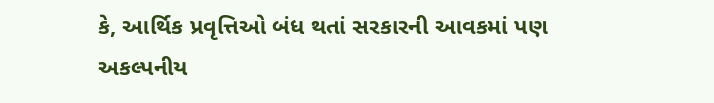કે, આર્થિક પ્રવૃત્તિઓ બંધ થતાં સરકારની આવકમાં પણ અકલ્પનીય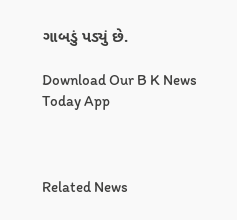ગાબડું પડ્યું છે.

Download Our B K News Today App



Related News